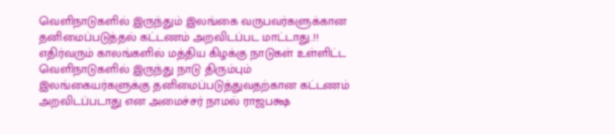வெளிநாடுகளில் இருந்தும் இலங்கை வருபவர்களுக்கான தனிமைப்படுத்தல் கட்டணம் அறவிடப்பட மாட்டாது..!!
எதிர்வரும் காலங்களில் மத்திய கிழக்கு நாடுகள் உள்ளிட்ட வெளிநாடுகளில் இருந்து நாடு திரும்பும் இலங்கையர்களுக்கு தனிமைப்படுத்துவதற்கான கட்டணம் அறவிடப்படாது என அமைச்சர் நாமல் ராஜபக்ஷ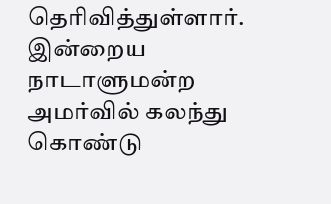தெரிவித்துள்ளார்.
இன்றைய நாடாளுமன்ற அமர்வில் கலந்து கொண்டு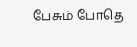பேசும் போதெ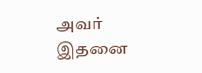அவர் இதனை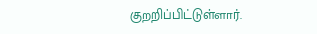குறறிப்பிட்டுள்ளார்.